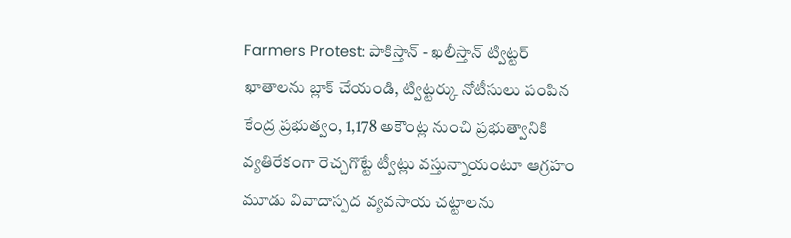Farmers Protest: పాకిస్తాన్ - ఖలీస్తాన్ ట్విట్టర్ ఖాతాలను బ్లాక్ చేయండి, ట్విట్టర్కు నోటీసులు పంపిన కేంద్ర ప్రభుత్వం, 1,178 అకౌంట్ల నుంచి ప్రభుత్వానికి వ్యతిరేకంగా రెచ్చగొట్టే ట్వీట్లు వస్తున్నాయంటూ ఆగ్రహం
మూడు వివాదాస్పద వ్యవసాయ చట్టాలను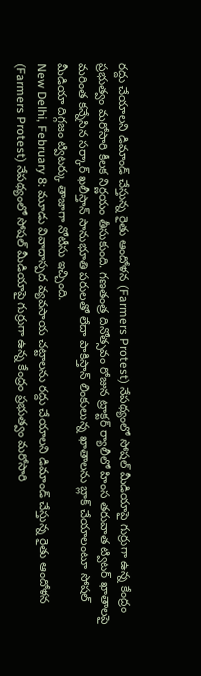రద్దు చేయాలని డిమాండ్ చేస్తున్న రైతు ఆందోళన (Farmers Protest) నేపథ్యంలో సోషల్ మీడియాపై గుర్రుగా ఉన్న కేంద్రం ప్రభుత్వం మరోసారి కీలక నిర్ణయం తీసుకుంది. గణతంత్ర దినోత్సవం రోజున ట్రాక్టర్ ర్యాలీలో హింస తరువాత ట్విటర్ ఖాతాలపై మరింత కన్నేసిన సర్కార్ ఖలీస్తాన్ సానుభూతి పరులతో లేదా పాకిస్తాన్ లింకులున్న ఖాతాలను బ్లాక్ చేయాలంటూ సోషల్ మీడియా దిగ్గజం ట్విటర్కు తాజాగా నోటీసు ఇచ్చింది.
New Delhi, February 8: మూడు వివాదాస్పద వ్యవసాయ చట్టాలను రద్దు చేయాలని డిమాండ్ చేస్తున్న రైతు ఆందోళన (Farmers Protest) నేపథ్యంలో సోషల్ మీడియాపై గుర్రుగా ఉన్న కేంద్రం ప్రభుత్వం మరోసారి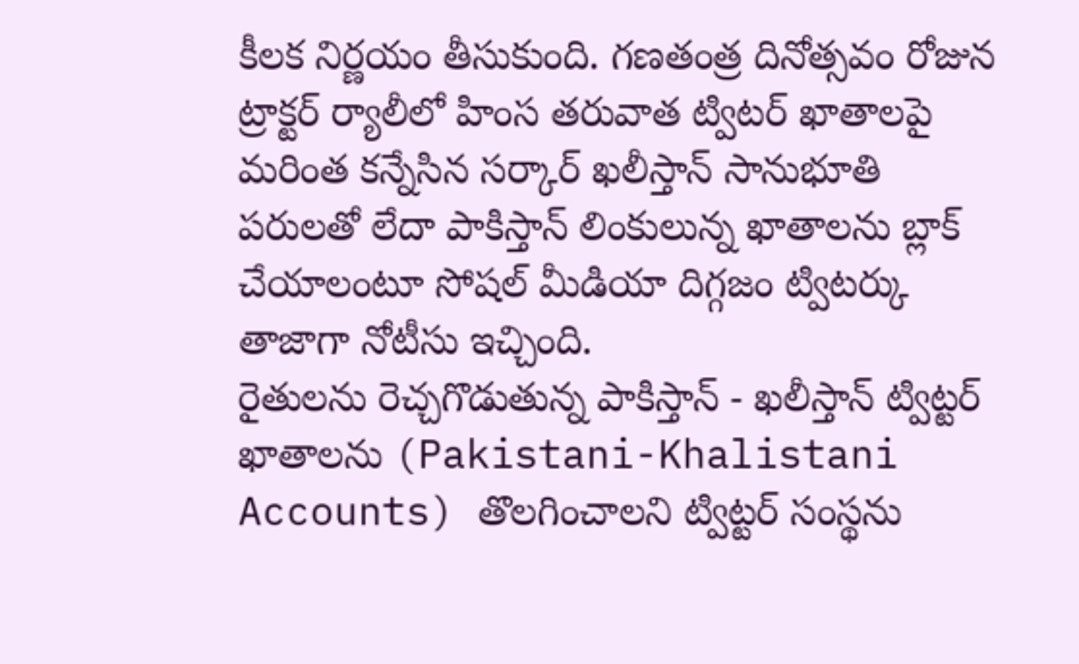కీలక నిర్ణయం తీసుకుంది. గణతంత్ర దినోత్సవం రోజున ట్రాక్టర్ ర్యాలీలో హింస తరువాత ట్విటర్ ఖాతాలపై మరింత కన్నేసిన సర్కార్ ఖలీస్తాన్ సానుభూతి పరులతో లేదా పాకిస్తాన్ లింకులున్న ఖాతాలను బ్లాక్ చేయాలంటూ సోషల్ మీడియా దిగ్గజం ట్విటర్కు తాజాగా నోటీసు ఇచ్చింది.
రైతులను రెచ్చగొడుతున్న పాకిస్తాన్ - ఖలీస్తాన్ ట్విట్టర్ ఖాతాలను (Pakistani-Khalistani Accounts) తొలగించాలని ట్విట్టర్ సంస్థను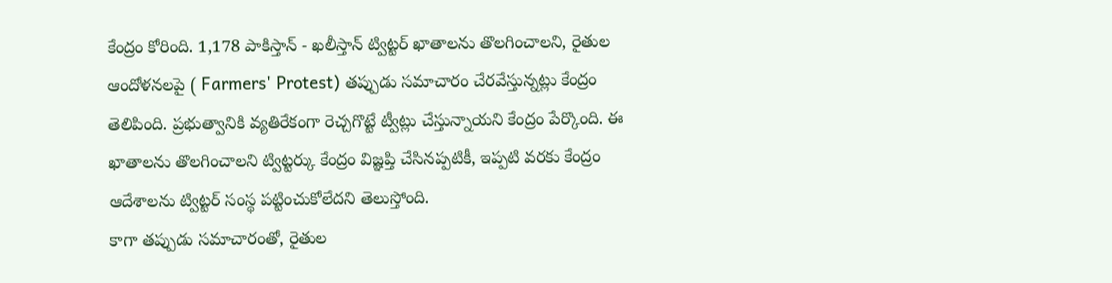కేంద్రం కోరింది. 1,178 పాకిస్తాన్ - ఖలీస్తాన్ ట్విట్టర్ ఖాతాలను తొలగించాలని, రైతుల ఆందోళనలపై ( Farmers' Protest) తప్పుడు సమాచారం చేరవేస్తున్నట్లు కేంద్రం తెలిపింది. ప్రభుత్వానికి వ్యతిరేకంగా రెచ్చగొట్టే ట్వీట్లు చేస్తున్నాయని కేంద్రం పేర్కొంది. ఈ ఖాతాలను తొలగించాలని ట్విట్టర్కు కేంద్రం విజ్ఞప్తి చేసినప్పటికీ, ఇప్పటి వరకు కేంద్రం ఆదేశాలను ట్విట్టర్ సంస్థ పట్టించుకోలేదని తెలుస్తోంది.
కాగా తప్పుడు సమాచారంతో, రైతుల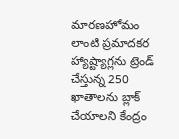మారణహోమం లాంటి ప్రమాదకర హ్యాష్ట్యాగ్లను ట్రెండ్ చేస్తున్న 250 ఖాతాలను బ్లాక్ చేయాలని కేంద్రం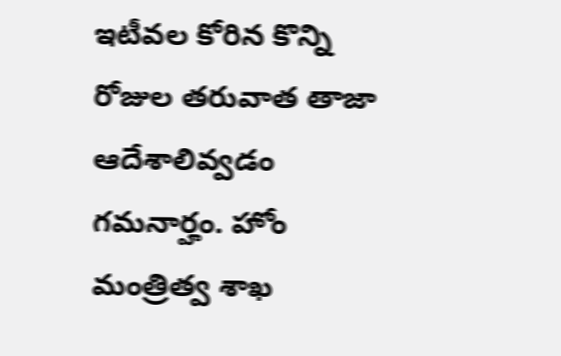ఇటీవల కోరిన కొన్ని రోజుల తరువాత తాజా ఆదేశాలివ్వడం గమనార్హం. హోం మంత్రిత్వ శాఖ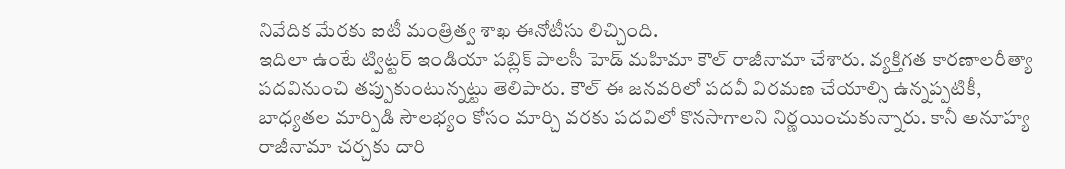నివేదిక మేరకు ఐటీ మంత్రిత్వ శాఖ ఈనోటీసు లిచ్చింది.
ఇదిలా ఉంటే ట్విట్టర్ ఇండియా పబ్లిక్ పాలసీ హెడ్ మహిమా కౌల్ రాజీనామా చేశారు. వ్యక్తిగత కారణాలరీత్యా పదవినుంచి తప్పుకుంటున్నట్టు తెలిపారు. కౌల్ ఈ జనవరిలో పదవీ విరమణ చేయాల్సి ఉన్నప్పటికీ, బాధ్యతల మార్పిడి సౌలభ్యం కోసం మార్చి వరకు పదవిలో కొనసాగాలని నిర్ణయించుకున్నారు. కానీ అనూహ్య రాజీనామా చర్చకు దారి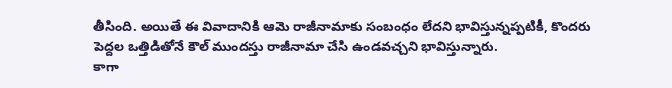తీసింది. అయితే ఈ వివాదానికి ఆమె రాజీనామాకు సంబంధం లేదని భావిస్తున్నప్పటికీ, కొందరు పెద్దల ఒత్తిడితోనే కౌల్ ముందస్తు రాజీనామా చేసి ఉండవచ్చని భావిస్తున్నారు.
కాగా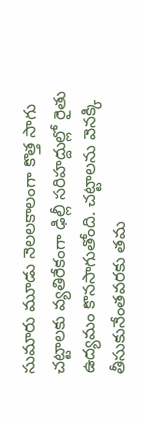సుమారు మూడు నెలలకాలంగా కొత్త సాగు చట్టాలకు వ్యతిరేకంగా ఢిల్లీ సరిహద్దుల్లో రైతు ఉద్యమం కొనసాగుతోంది. చట్టాలను వెనక్కి తీసుకునేంతవరకు తమ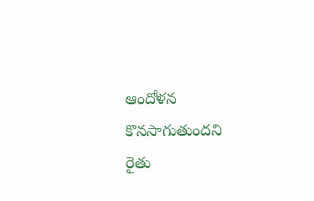ఆందోళన కొనసాగుతుందని రైతు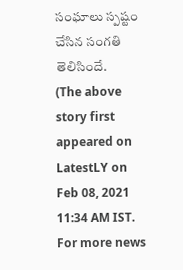సంఘాలు స్పష్టం చేసిన సంగతి తెలిసిందే.
(The above story first appeared on LatestLY on Feb 08, 2021 11:34 AM IST. For more news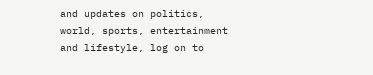and updates on politics, world, sports, entertainment and lifestyle, log on to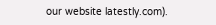our website latestly.com).